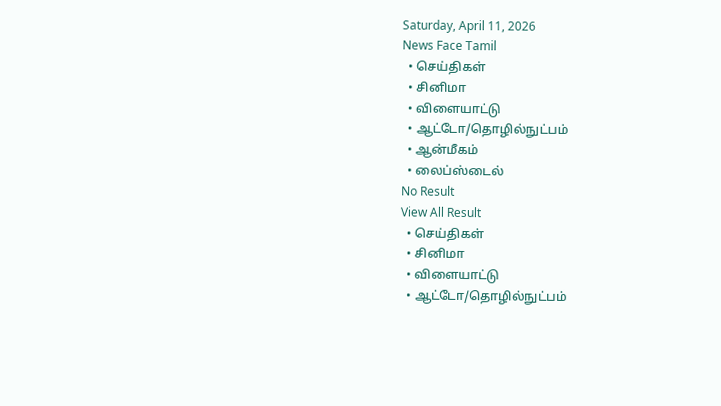Saturday, April 11, 2026
News Face Tamil
  • செய்திகள்
  • சினிமா
  • விளையாட்டு
  • ஆட்டோ/தொழில்நுட்பம்
  • ஆன்மீகம்
  • லைப்ஸ்டைல்
No Result
View All Result
  • செய்திகள்
  • சினிமா
  • விளையாட்டு
  • ஆட்டோ/தொழில்நுட்பம்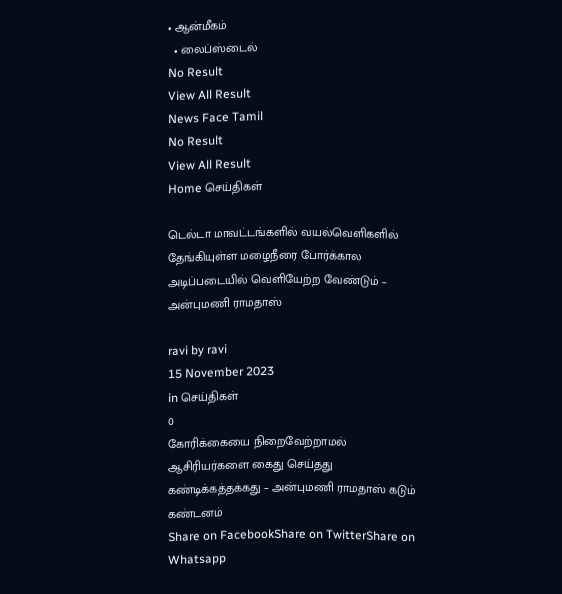• ஆன்மீகம்
  • லைப்ஸ்டைல்
No Result
View All Result
News Face Tamil
No Result
View All Result
Home செய்திகள்

டெல்டா மாவட்டங்களில் வயல்வெளிகளில் தேங்கியுள்ள மழைநீரை போர்க்கால அடிப்படையில் வெளியேற்ற வேண்டும் – அன்புமணி ராமதாஸ்

ravi by ravi
15 November 2023
in செய்திகள்
0
கோரிக்கையை நிறைவேற்றாமல் ஆசிரியர்களை கைது செய்தது கண்டிக்கத்தக்கது – அன்புமணி ராமதாஸ் கடும் கண்டனம்
Share on FacebookShare on TwitterShare on Whatsapp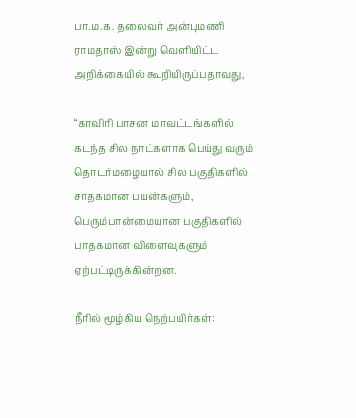பா.ம.க. தலைவர் அன்புமணி ராமதாஸ் இன்று வெளியிட்ட அறிக்கையில் கூறியிருப்பதாவது,

“காவிரி பாசன மாவட்டங்களில் கடந்த சில நாட்களாக பெய்து வரும் தொடர்மழையால் சில பகுதிகளில் சாதகமான பயன்களும், பெரும்பான்மையான பகுதிகளில் பாதகமான விளைவுகளும் ஏற்பட்டிருக்கின்றன.

நீரில் மூழ்கிய நெற்பயிர்கள்: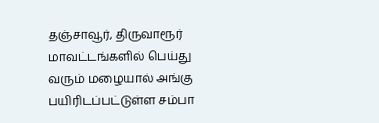தஞ்சாவூர், திருவாரூர் மாவட்டங்களில் பெய்து வரும் மழையால் அங்கு பயிரிடப்பட்டுள்ள சம்பா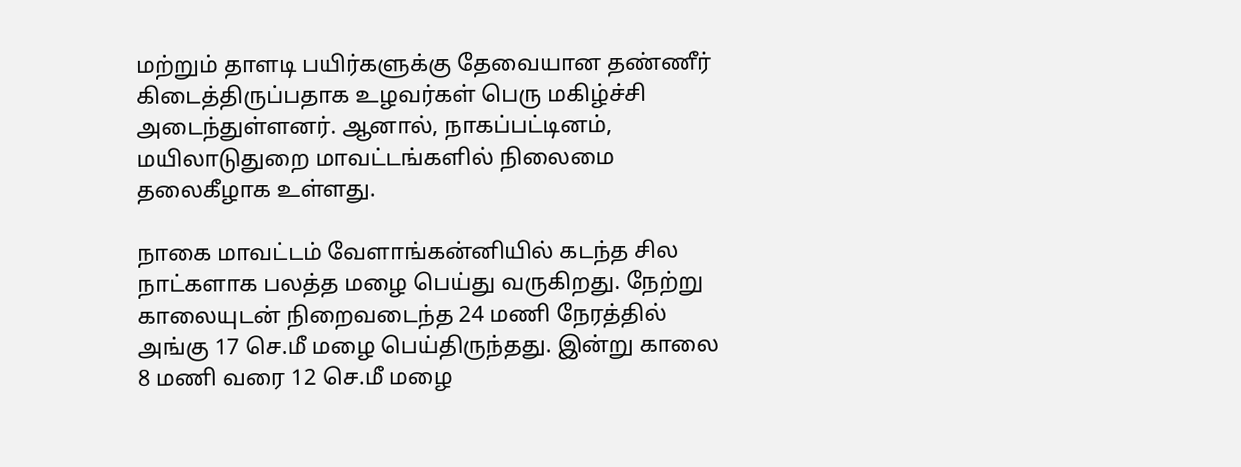மற்றும் தாளடி பயிர்களுக்கு தேவையான தண்ணீர் கிடைத்திருப்பதாக உழவர்கள் பெரு மகிழ்ச்சி அடைந்துள்ளனர். ஆனால், நாகப்பட்டினம், மயிலாடுதுறை மாவட்டங்களில் நிலைமை தலைகீழாக உள்ளது.

நாகை மாவட்டம் வேளாங்கன்னியில் கடந்த சில நாட்களாக பலத்த மழை பெய்து வருகிறது. நேற்று காலையுடன் நிறைவடைந்த 24 மணி நேரத்தில் அங்கு 17 செ.மீ மழை பெய்திருந்தது. இன்று காலை 8 மணி வரை 12 செ.மீ மழை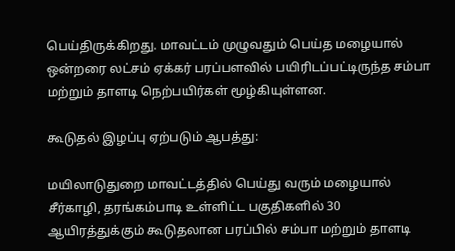பெய்திருக்கிறது. மாவட்டம் முழுவதும் பெய்த மழையால் ஒன்றரை லட்சம் ஏக்கர் பரப்பளவில் பயிரிடப்பட்டிருந்த சம்பா மற்றும் தாளடி நெற்பயிர்கள் மூழ்கியுள்ளன.

கூடுதல் இழப்பு ஏற்படும் ஆபத்து:

மயிலாடுதுறை மாவட்டத்தில் பெய்து வரும் மழையால் சீர்காழி, தரங்கம்பாடி உள்ளிட்ட பகுதிகளில் 30 ஆயிரத்துக்கும் கூடுதலான பரப்பில் சம்பா மற்றும் தாளடி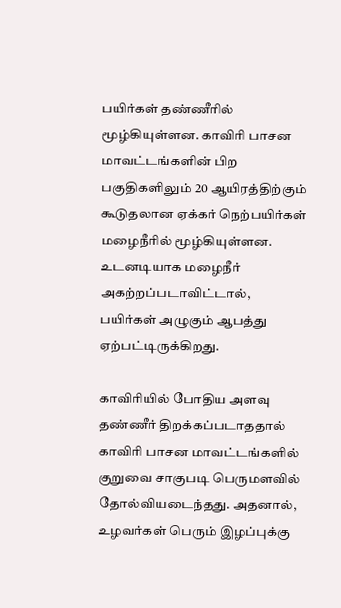பயிர்கள் தண்ணீரில் மூழ்கியுள்ளன. காவிரி பாசன மாவட்டங்களின் பிற பகுதிகளிலும் 20 ஆயிரத்திற்கும் கூடுதலான ஏக்கர் நெற்பயிர்கள் மழைநீரில் மூழ்கியுள்ளன. உடனடியாக மழைநீர் அகற்றப்படாவிட்டால், பயிர்கள் அழுகும் ஆபத்து ஏற்பட்டிருக்கிறது.

காவிரியில் போதிய அளவு தண்ணீர் திறக்கப்படாததால் காவிரி பாசன மாவட்டங்களில் குறுவை சாகுபடி பெருமளவில் தோல்வியடைந்தது. அதனால், உழவர்கள் பெரும் இழப்புக்கு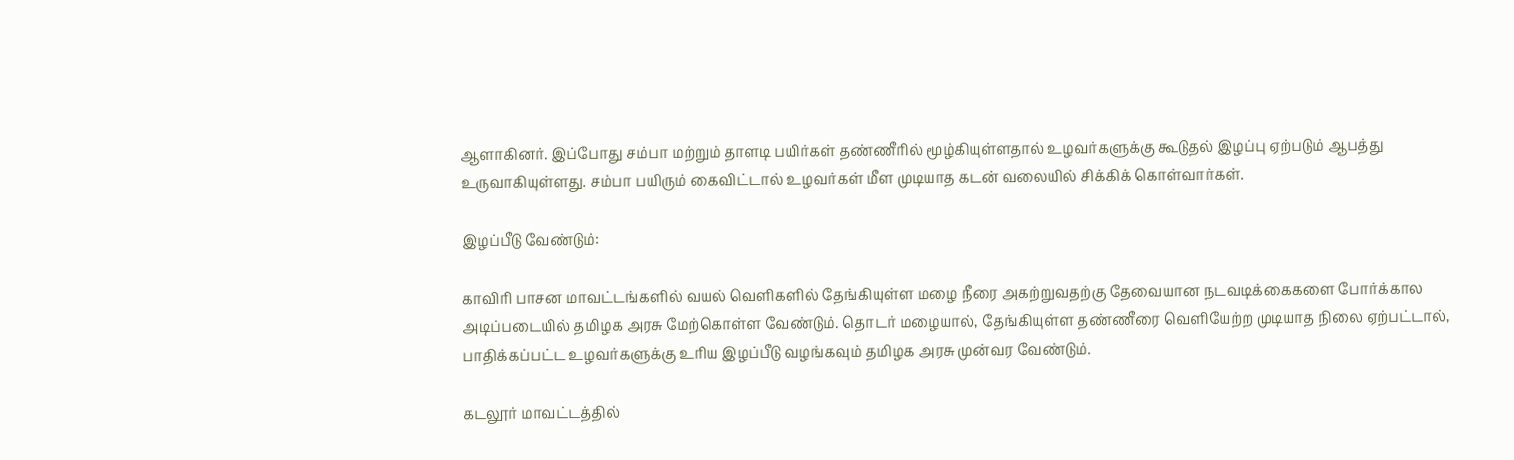ஆளாகினர். இப்போது சம்பா மற்றும் தாளடி பயிர்கள் தண்ணீரில் மூழ்கியுள்ளதால் உழவர்களுக்கு கூடுதல் இழப்பு ஏற்படும் ஆபத்து உருவாகியுள்ளது. சம்பா பயிரும் கைவிட்டால் உழவர்கள் மீள முடியாத கடன் வலையில் சிக்கிக் கொள்வார்கள்.

இழப்பீடு வேண்டும்:

காவிரி பாசன மாவட்டங்களில் வயல் வெளிகளில் தேங்கியுள்ள மழை நீரை அகற்றுவதற்கு தேவையான நடவடிக்கைகளை போர்க்கால அடிப்படையில் தமிழக அரசு மேற்கொள்ள வேண்டும். தொடர் மழையால், தேங்கியுள்ள தண்ணீரை வெளியேற்ற முடியாத நிலை ஏற்பட்டால், பாதிக்கப்பட்ட உழவர்களுக்கு உரிய இழப்பீடு வழங்கவும் தமிழக அரசு முன்வர வேண்டும்.

கடலூர் மாவட்டத்தில்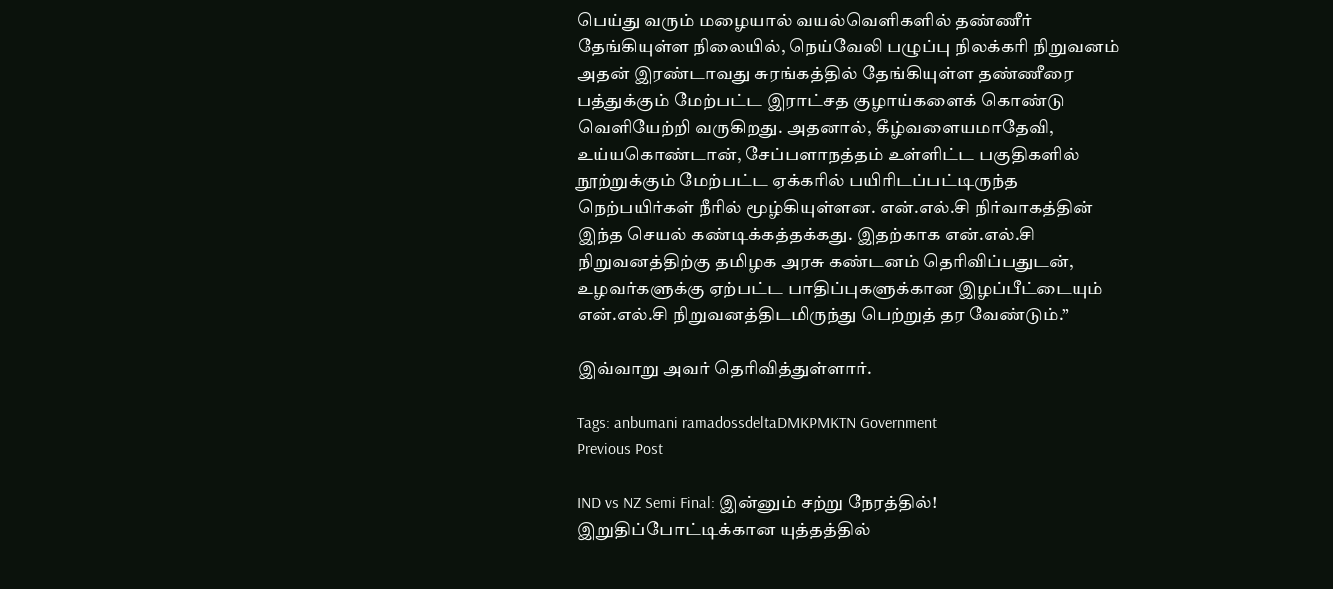பெய்து வரும் மழையால் வயல்வெளிகளில் தண்ணீர் தேங்கியுள்ள நிலையில், நெய்வேலி பழுப்பு நிலக்கரி நிறுவனம் அதன் இரண்டாவது சுரங்கத்தில் தேங்கியுள்ள தண்ணீரை பத்துக்கும் மேற்பட்ட இராட்சத குழாய்களைக் கொண்டு வெளியேற்றி வருகிறது. அதனால், கீழ்வளையமாதேவி, உய்யகொண்டான், சேப்பளாநத்தம் உள்ளிட்ட பகுதிகளில் நூற்றுக்கும் மேற்பட்ட ஏக்கரில் பயிரிடப்பட்டிருந்த நெற்பயிர்கள் நீரில் மூழ்கியுள்ளன. என்.எல்.சி நிர்வாகத்தின் இந்த செயல் கண்டிக்கத்தக்கது. இதற்காக என்.எல்.சி நிறுவனத்திற்கு தமிழக அரசு கண்டனம் தெரிவிப்பதுடன், உழவர்களுக்கு ஏற்பட்ட பாதிப்புகளுக்கான இழப்பீட்டையும் என்.எல்.சி நிறுவனத்திடமிருந்து பெற்றுத் தர வேண்டும்.”

இவ்வாறு அவர் தெரிவித்துள்ளார்.

Tags: anbumani ramadossdeltaDMKPMKTN Government
Previous Post

IND vs NZ Semi Final: இன்னும் சற்று நேரத்தில்! இறுதிப்போட்டிக்கான யுத்தத்தில்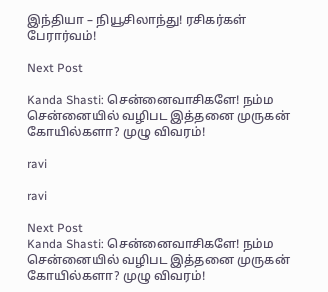இந்தியா – நியூசிலாந்து! ரசிகர்கள் பேரார்வம்!

Next Post

Kanda Shasti: சென்னைவாசிகளே! நம்ம சென்னையில் வழிபட இத்தனை முருகன் கோயில்களா? முழு விவரம்!

ravi

ravi

Next Post
Kanda Shasti: சென்னைவாசிகளே! நம்ம சென்னையில் வழிபட இத்தனை முருகன் கோயில்களா? முழு விவரம்!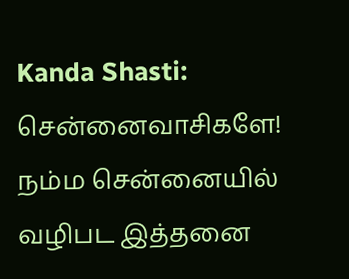Kanda Shasti: சென்னைவாசிகளே! நம்ம சென்னையில் வழிபட இத்தனை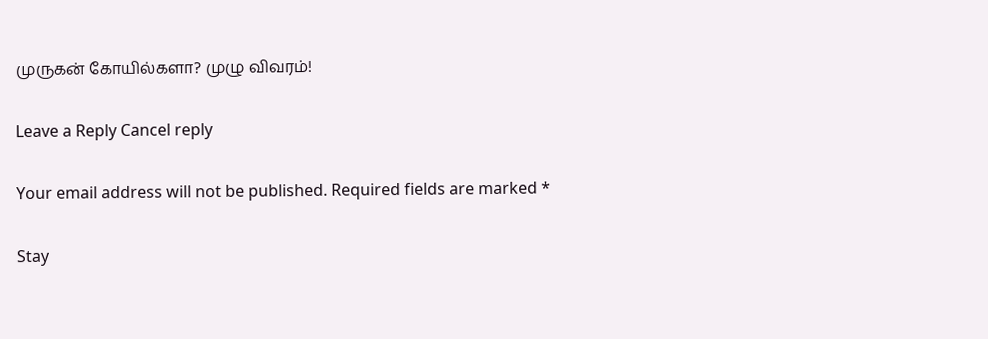முருகன் கோயில்களா? முழு விவரம்!

Leave a Reply Cancel reply

Your email address will not be published. Required fields are marked *

Stay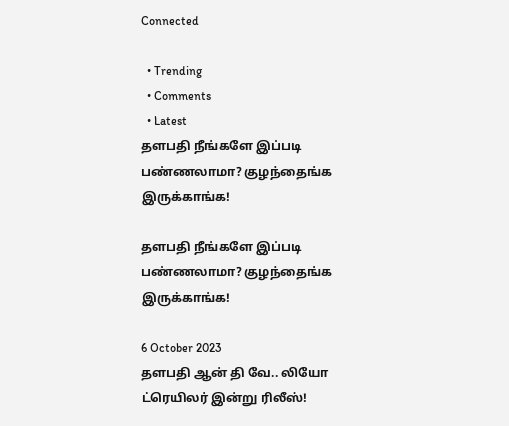Connected

  • Trending
  • Comments
  • Latest
தளபதி நீங்களே இப்படி பண்ணலாமா? குழந்தைங்க இருக்காங்க!

தளபதி நீங்களே இப்படி பண்ணலாமா? குழந்தைங்க இருக்காங்க!

6 October 2023
தளபதி ஆன் தி வே.. லியோ ட்ரெயிலர் இன்று ரிலீஸ்!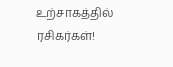உற்சாகத்தில் ரசிகர்கள்!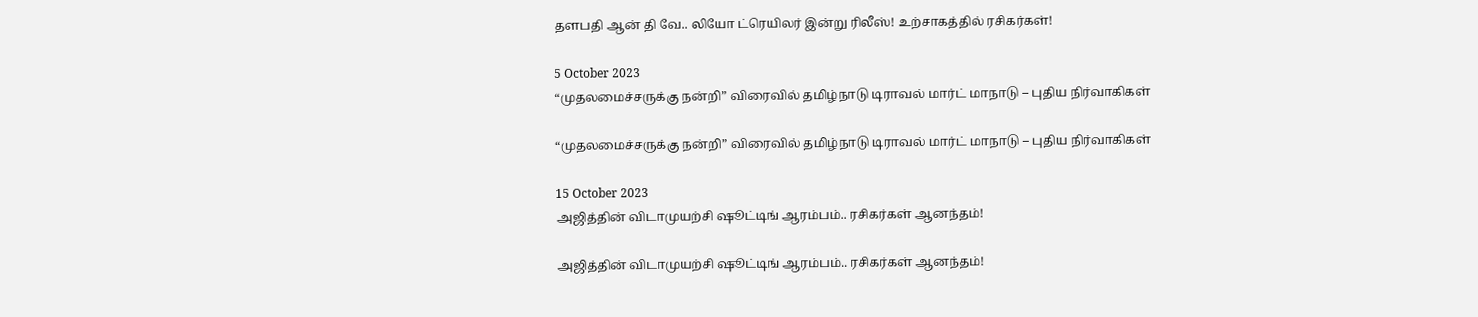தளபதி ஆன் தி வே.. லியோ ட்ரெயிலர் இன்று ரிலீஸ்! உற்சாகத்தில் ரசிகர்கள்!

5 October 2023
“முதலமைச்சருக்கு நன்றி” விரைவில் தமிழ்நாடு டிராவல் மார்ட் மாநாடு – புதிய நிர்வாகிகள்

“முதலமைச்சருக்கு நன்றி” விரைவில் தமிழ்நாடு டிராவல் மார்ட் மாநாடு – புதிய நிர்வாகிகள்

15 October 2023
அஜித்தின் விடாமுயற்சி ஷூட்டிங் ஆரம்பம்.. ரசிகர்கள் ஆனந்தம்!

அஜித்தின் விடாமுயற்சி ஷூட்டிங் ஆரம்பம்.. ரசிகர்கள் ஆனந்தம்!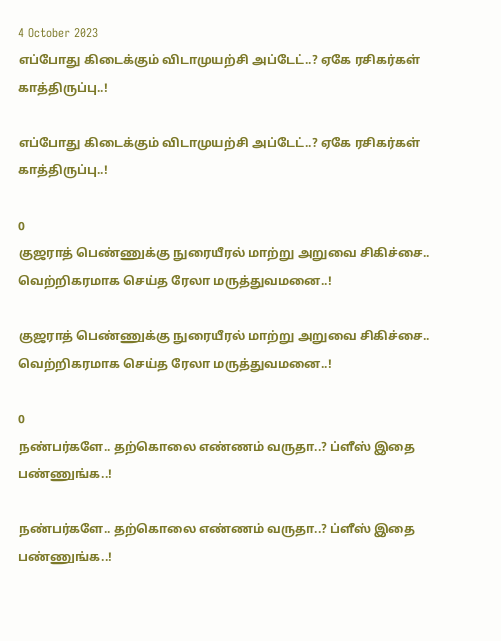4 October 2023
எப்போது கிடைக்கும் விடாமுயற்சி அப்டேட்..? ஏகே ரசிகர்கள் காத்திருப்பு..!

எப்போது கிடைக்கும் விடாமுயற்சி அப்டேட்..? ஏகே ரசிகர்கள் காத்திருப்பு..!

0
குஜராத் பெண்ணுக்கு நுரையீரல் மாற்று அறுவை சிகிச்சை.. வெற்றிகரமாக செய்த ரேலா மருத்துவமனை..!

குஜராத் பெண்ணுக்கு நுரையீரல் மாற்று அறுவை சிகிச்சை.. வெற்றிகரமாக செய்த ரேலா மருத்துவமனை..!

0
நண்பர்களே.. தற்கொலை எண்ணம் வருதா..? ப்ளீஸ் இதை பண்ணுங்க..!

நண்பர்களே.. தற்கொலை எண்ணம் வருதா..? ப்ளீஸ் இதை பண்ணுங்க..!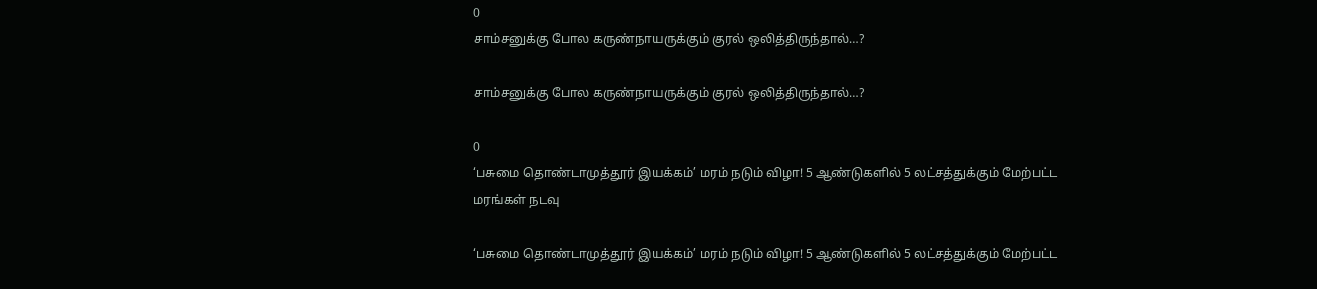0
சாம்சனுக்கு போல கருண்நாயருக்கும் குரல் ஒலித்திருந்தால்…?

சாம்சனுக்கு போல கருண்நாயருக்கும் குரல் ஒலித்திருந்தால்…?

0
‘பசுமை தொண்டாமுத்தூர் இயக்கம்’ மரம் நடும் விழா! 5 ஆண்டுகளில் 5 லட்சத்துக்கும் மேற்பட்ட மரங்கள் நடவு

‘பசுமை தொண்டாமுத்தூர் இயக்கம்’ மரம் நடும் விழா! 5 ஆண்டுகளில் 5 லட்சத்துக்கும் மேற்பட்ட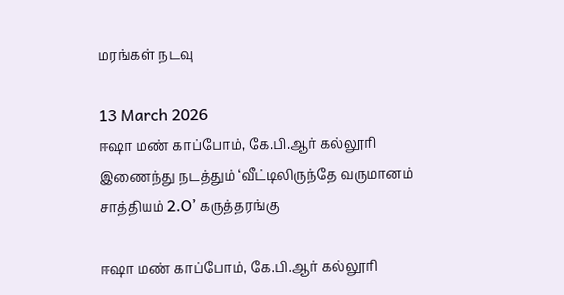மரங்கள் நடவு

13 March 2026
ஈஷா மண் காப்போம், கே.பி.ஆர் கல்லூரி இணைந்து நடத்தும் ‘வீட்டிலிருந்தே வருமானம் சாத்தியம் 2.O’ கருத்தரங்கு

ஈஷா மண் காப்போம், கே.பி.ஆர் கல்லூரி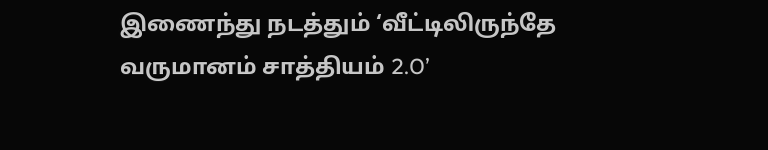இணைந்து நடத்தும் ‘வீட்டிலிருந்தே வருமானம் சாத்தியம் 2.O’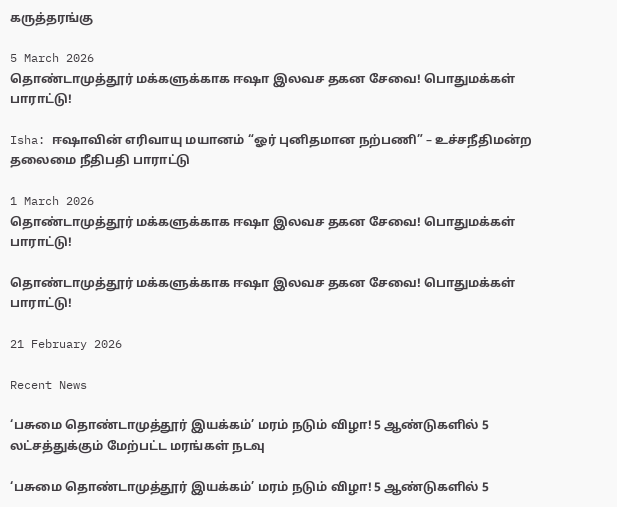கருத்தரங்கு

5 March 2026
தொண்டாமுத்தூர் மக்களுக்காக ஈஷா இலவச தகன சேவை! பொதுமக்கள் பாராட்டு!

Isha: ஈஷாவின் எரிவாயு மயானம் “ஓர் புனிதமான நற்பணி” – உச்சநீதிமன்ற தலைமை நீதிபதி பாராட்டு

1 March 2026
தொண்டாமுத்தூர் மக்களுக்காக ஈஷா இலவச தகன சேவை! பொதுமக்கள் பாராட்டு!

தொண்டாமுத்தூர் மக்களுக்காக ஈஷா இலவச தகன சேவை! பொதுமக்கள் பாராட்டு!

21 February 2026

Recent News

‘பசுமை தொண்டாமுத்தூர் இயக்கம்’ மரம் நடும் விழா! 5 ஆண்டுகளில் 5 லட்சத்துக்கும் மேற்பட்ட மரங்கள் நடவு

‘பசுமை தொண்டாமுத்தூர் இயக்கம்’ மரம் நடும் விழா! 5 ஆண்டுகளில் 5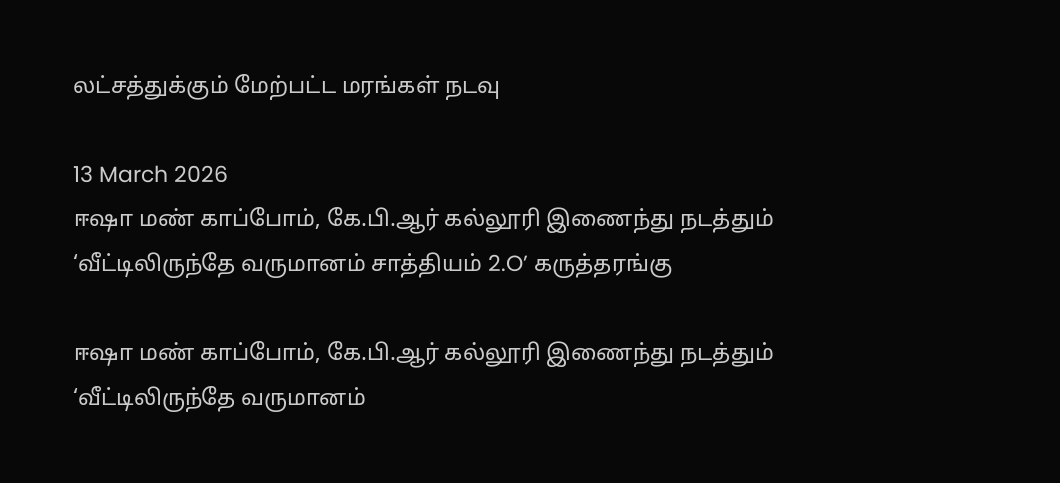லட்சத்துக்கும் மேற்பட்ட மரங்கள் நடவு

13 March 2026
ஈஷா மண் காப்போம், கே.பி.ஆர் கல்லூரி இணைந்து நடத்தும் ‘வீட்டிலிருந்தே வருமானம் சாத்தியம் 2.O’ கருத்தரங்கு

ஈஷா மண் காப்போம், கே.பி.ஆர் கல்லூரி இணைந்து நடத்தும் ‘வீட்டிலிருந்தே வருமானம்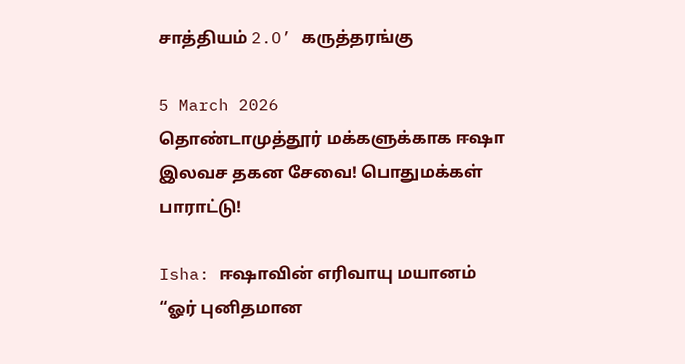சாத்தியம் 2.O’ கருத்தரங்கு

5 March 2026
தொண்டாமுத்தூர் மக்களுக்காக ஈஷா இலவச தகன சேவை! பொதுமக்கள் பாராட்டு!

Isha: ஈஷாவின் எரிவாயு மயானம் “ஓர் புனிதமான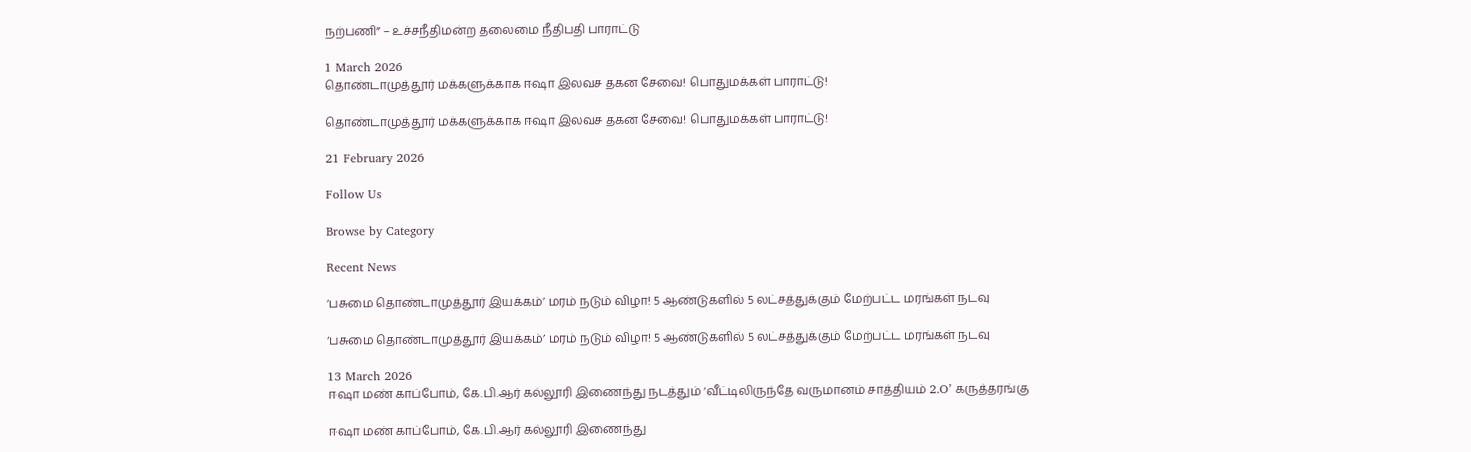நற்பணி” – உச்சநீதிமன்ற தலைமை நீதிபதி பாராட்டு

1 March 2026
தொண்டாமுத்தூர் மக்களுக்காக ஈஷா இலவச தகன சேவை! பொதுமக்கள் பாராட்டு!

தொண்டாமுத்தூர் மக்களுக்காக ஈஷா இலவச தகன சேவை! பொதுமக்கள் பாராட்டு!

21 February 2026

Follow Us

Browse by Category

Recent News

‘பசுமை தொண்டாமுத்தூர் இயக்கம்’ மரம் நடும் விழா! 5 ஆண்டுகளில் 5 லட்சத்துக்கும் மேற்பட்ட மரங்கள் நடவு

‘பசுமை தொண்டாமுத்தூர் இயக்கம்’ மரம் நடும் விழா! 5 ஆண்டுகளில் 5 லட்சத்துக்கும் மேற்பட்ட மரங்கள் நடவு

13 March 2026
ஈஷா மண் காப்போம், கே.பி.ஆர் கல்லூரி இணைந்து நடத்தும் ‘வீட்டிலிருந்தே வருமானம் சாத்தியம் 2.O’ கருத்தரங்கு

ஈஷா மண் காப்போம், கே.பி.ஆர் கல்லூரி இணைந்து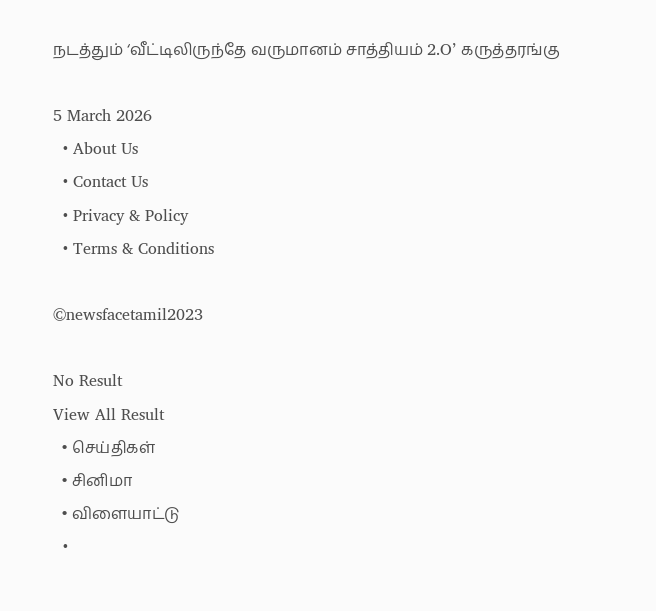நடத்தும் ‘வீட்டிலிருந்தே வருமானம் சாத்தியம் 2.O’ கருத்தரங்கு

5 March 2026
  • About Us
  • Contact Us
  • Privacy & Policy
  • Terms & Conditions

©newsfacetamil2023

No Result
View All Result
  • செய்திகள்
  • சினிமா
  • விளையாட்டு
  •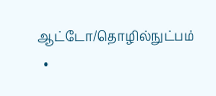ஆட்டோ/தொழில்நுட்பம்
  •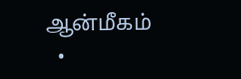ஆன்மீகம்
  •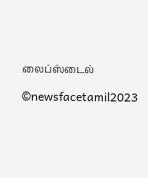லைப்ஸ்டைல்

©newsfacetamil2023